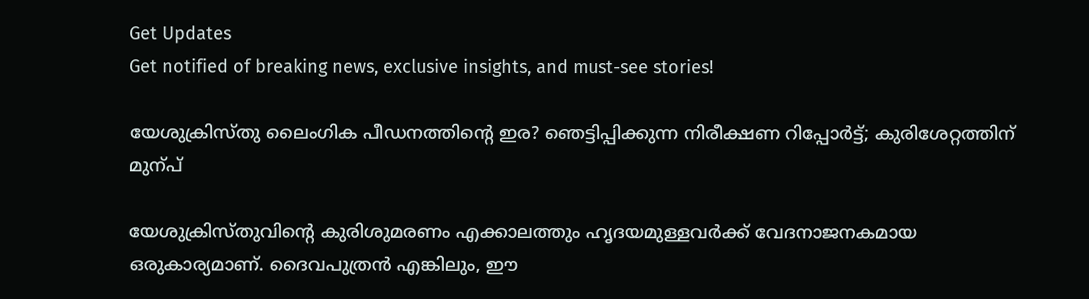Get Updates
Get notified of breaking news, exclusive insights, and must-see stories!

യേശുക്രിസ്തു ലൈംഗിക പീഡനത്തിന്റെ ഇര? ഞെട്ടിപ്പിക്കുന്ന നിരീക്ഷണ റിപ്പോർട്ട്; കുരിശേറ്റത്തിന് മുന്പ്

യേശുക്രിസ്തുവിന്റെ കുരിശുമരണം എക്കാലത്തും ഹൃദയമുള്ളവര്‍ക്ക് വേദനാജനകമായ ഒരുകാര്യമാണ്. ദൈവപുത്രന്‍ എങ്കിലും, ഈ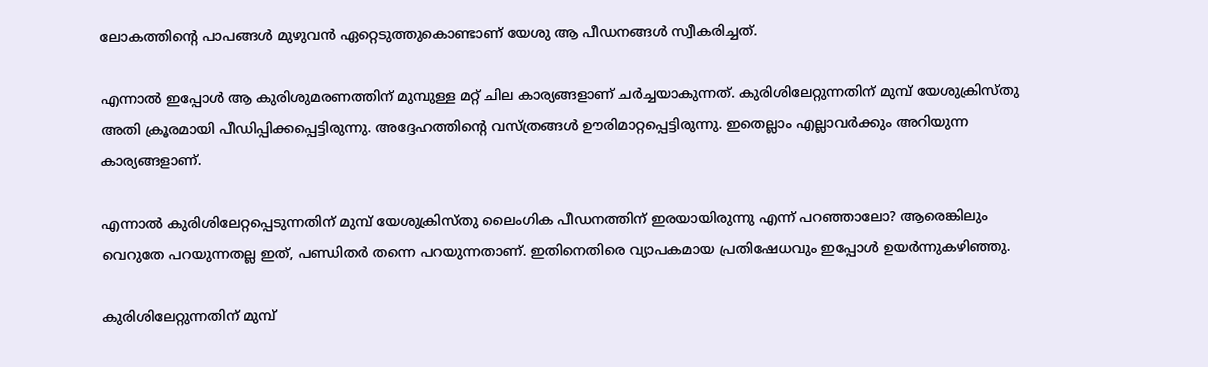ലോകത്തിന്റെ പാപങ്ങള്‍ മുഴുവന്‍ ഏറ്റെടുത്തുകൊണ്ടാണ് യേശു ആ പീഡനങ്ങള്‍ സ്വീകരിച്ചത്.

എന്നാല്‍ ഇപ്പോള്‍ ആ കുരിശുമരണത്തിന് മുമ്പുള്ള മറ്റ് ചില കാര്യങ്ങളാണ് ചര്‍ച്ചയാകുന്നത്. കുരിശിലേറ്റുന്നതിന് മുമ്പ് യേശുക്രിസ്തു അതി ക്രൂരമായി പീഡിപ്പിക്കപ്പെട്ടിരുന്നു. അദ്ദേഹത്തിന്റെ വസ്ത്രങ്ങള്‍ ഊരിമാറ്റപ്പെട്ടിരുന്നു. ഇതെല്ലാം എല്ലാവര്‍ക്കും അറിയുന്ന കാര്യങ്ങളാണ്.

എന്നാല്‍ കുരിശിലേറ്റപ്പെടുന്നതിന് മുമ്പ് യേശുക്രിസ്തു ലൈംഗിക പീഡനത്തിന് ഇരയായിരുന്നു എന്ന് പറഞ്ഞാലോ? ആരെങ്കിലും വെറുതേ പറയുന്നതല്ല ഇത്, പണ്ഡിതര്‍ തന്നെ പറയുന്നതാണ്. ഇതിനെതിരെ വ്യാപകമായ പ്രതിഷേധവും ഇപ്പോള്‍ ഉയര്‍ന്നുകഴിഞ്ഞു.

കുരിശിലേറ്റുന്നതിന് മുമ്പ്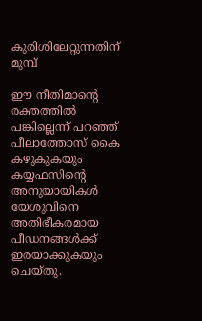കുരിശിലേറ്റുന്നതിന് മുമ്പ്

ഈ നീതിമാന്റെ രക്തത്തില്‍ പങ്കില്ലെന്ന് പറഞ്ഞ് പീലാത്തോസ് കൈ കഴുകുകയും കയ്യഫസിന്റെ അനുയായികള്‍ യേശുവിനെ അതിഭീകരമായ പീഡനങ്ങള്‍ക്ക് ഇരയാക്കുകയും ചെയ്തു.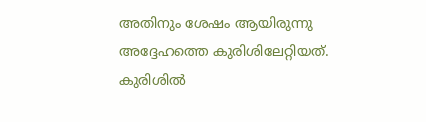അതിനും ശേഷം ആയിരുന്നു അദ്ദേഹത്തെ കുരിശിലേറ്റിയത്. കുരിശില്‍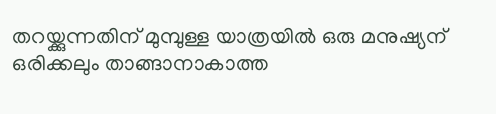തറയ്ക്കുന്നതിന് മുമ്പുള്ള യാത്രയില്‍ ഒരു മനുഷ്യന് ഒരിക്കലും താങ്ങാനാകാത്ത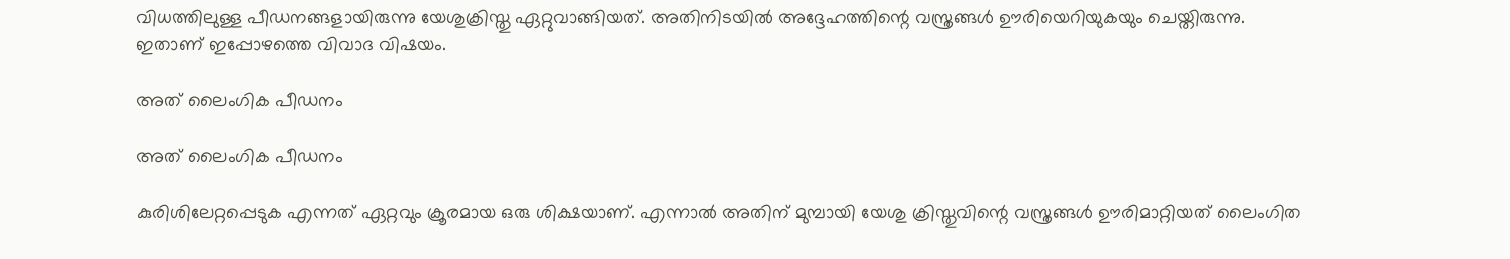വിധത്തിലുള്ള പീഡനങ്ങളായിരുന്നു യേശുക്രിസ്തു ഏറ്റുവാങ്ങിയത്. അതിനിടയില്‍ അദ്ദേഹത്തിന്റെ വസ്ത്രങ്ങള്‍ ഊരിയെറിയുകയും ചെയ്തിരുന്നു. ഇതാണ് ഇപ്പോഴത്തെ വിവാദ വിഷയം.

അത് ലൈംഗിക പീഡനം

അത് ലൈംഗിക പീഡനം

കുരിശിലേറ്റപ്പെടുക എന്നത് ഏറ്റവും ക്രൂരമായ ഒരു ശിക്ഷയാണ്. എന്നാല്‍ അതിന് മുമ്പായി യേശു ക്രിസ്തുവിന്റെ വസ്ത്രങ്ങള്‍ ഊരിമാറ്റിയത് ലൈംഗിത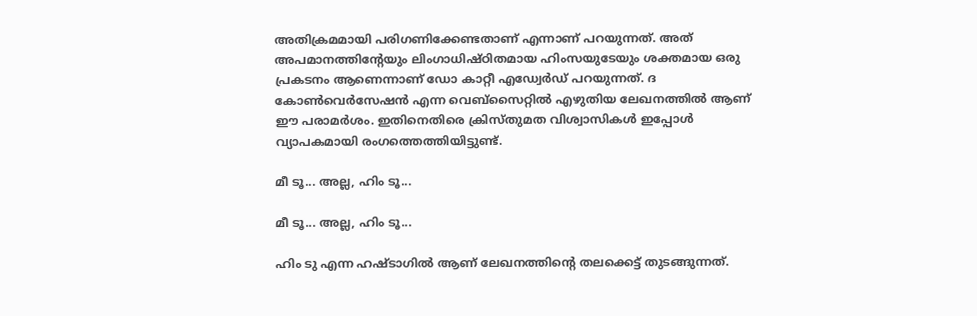അതിക്രമമായി പരിഗണിക്കേണ്ടതാണ് എന്നാണ് പറയുന്നത്. അത് അപമാനത്തിന്റേയും ലിംഗാധിഷ്ഠിതമായ ഹിംസയുടേയും ശക്തമായ ഒരു പ്രകടനം ആണെന്നാണ് ഡോ കാറ്റീ എഡ്വേര്‍ഡ് പറയുന്നത്. ദ കോണ്‍വെര്‍സേഷന്‍ എന്ന വെബ്‌സൈറ്റില്‍ എഴുതിയ ലേഖനത്തില്‍ ആണ് ഈ പരാമര്‍ശം. ഇതിനെതിരെ ക്രിസ്തുമത വിശ്വാസികള്‍ ഇപ്പോള്‍ വ്യാപകമായി രംഗത്തെത്തിയിട്ടുണ്ട്.

മീ ടൂ... അല്ല, ഹിം ടൂ...

മീ ടൂ... അല്ല, ഹിം ടൂ...

ഹിം ടു എന്ന ഹഷ്ടാഗില്‍ ആണ് ലേഖനത്തിന്റെ തലക്കെട്ട് തുടങ്ങുന്നത്.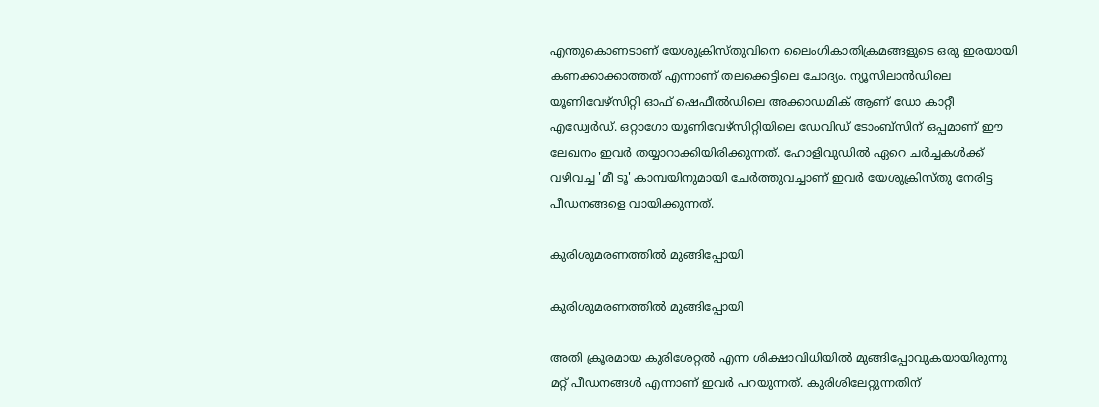എന്തുകൊണടാണ് യേശുക്രിസ്തുവിനെ ലൈംഗികാതിക്രമങ്ങളുടെ ഒരു ഇരയായി കണക്കാക്കാത്തത് എന്നാണ് തലക്കെട്ടിലെ ചോദ്യം. ന്യൂസിലാന്‍ഡിലെ യൂണിവേഴ്‌സിറ്റി ഓഫ് ഷെഫീല്‍ഡിലെ അക്കാഡമിക് ആണ് ഡോ കാറ്റീ എഡ്വേര്‍ഡ്. ഒറ്റാഗോ യൂണിവേഴ്‌സിറ്റിയിലെ ഡേവിഡ് ടോംബ്‌സിന് ഒപ്പമാണ് ഈ ലേഖനം ഇവര്‍ തയ്യാറാക്കിയിരിക്കുന്നത്. ഹോളിവുഡില്‍ ഏറെ ചര്‍ച്ചകള്‍ക്ക് വഴിവച്ച 'മീ ടൂ' കാമ്പയിനുമായി ചേര്‍ത്തുവച്ചാണ് ഇവര്‍ യേശുക്രിസ്തു നേരിട്ട പീഡനങ്ങളെ വായിക്കുന്നത്.

കുരിശുമരണത്തില്‍ മുങ്ങിപ്പോയി

കുരിശുമരണത്തില്‍ മുങ്ങിപ്പോയി

അതി ക്രൂരമായ കുരിശേറ്റല്‍ എന്ന ശിക്ഷാവിധിയില്‍ മുങ്ങിപ്പോവുകയായിരുന്നു മറ്റ് പീഡനങ്ങള്‍ എന്നാണ് ഇവര്‍ പറയുന്നത്. കുരിശിലേറ്റുന്നതിന്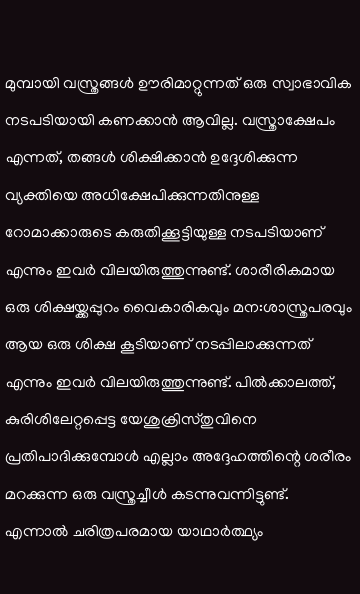മുമ്പായി വസ്ത്രങ്ങള്‍ ഊരിമാറ്റുന്നത് ഒരു സ്വാഭാവിക നടപടിയായി കണക്കാന്‍ ആവില്ല. വസ്ത്രാക്ഷേപം എന്നത്, തങ്ങള്‍ ശിക്ഷിക്കാന്‍ ഉദ്ദേശിക്കുന്ന വ്യക്തിയെ അധിക്ഷേപിക്കുന്നതിനുള്ള റോമാക്കാരുടെ കരുതിക്കൂട്ടിയുള്ള നടപടിയാണ് എന്നും ഇവര്‍ വിലയിരുത്തുന്നുണ്ട്. ശാരീരികമായ ഒരു ശിക്ഷയ്ക്കപ്പുറം വൈകാരികവും മന:ശാസ്ത്രപരവും ആയ ഒരു ശിക്ഷ കൂടിയാണ് നടപ്പിലാക്കുന്നത് എന്നും ഇവര്‍ വിലയിരുത്തുന്നുണ്ട്. പില്‍ക്കാലത്ത്, കുരിശിലേറ്റപ്പെട്ട യേശുക്രിസ്തുവിനെ പ്രതിപാദിക്കുമ്പോള്‍ എല്ലാം അദ്ദേഹത്തിന്റെ ശരീരം മറക്കുന്ന ഒരു വസ്ത്രച്ചീള്‍ കടന്നുവന്നിട്ടുണ്ട്. എന്നാല്‍ ചരിത്രപരമായ യാഥാര്‍ത്ഥ്യം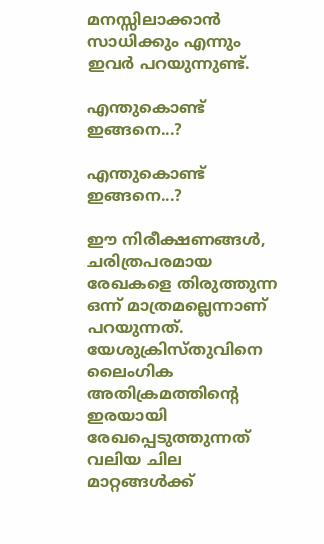മനസ്സിലാക്കാന്‍ സാധിക്കും എന്നും ഇവര്‍ പറയുന്നുണ്ട്.

എന്തുകൊണ്ട് ഇങ്ങനെ...?

എന്തുകൊണ്ട് ഇങ്ങനെ...?

ഈ നിരീക്ഷണങ്ങള്‍, ചരിത്രപരമായ രേഖകളെ തിരുത്തുന്ന ഒന്ന് മാത്രമല്ലെന്നാണ് പറയുന്നത്. യേശുക്രിസ്തുവിനെ ലൈംഗിക അതിക്രമത്തിന്റെ ഇരയായി രേഖപ്പെടുത്തുന്നത് വലിയ ചില മാറ്റങ്ങള്‍ക്ക്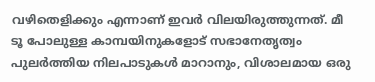വഴിതെളിക്കും എന്നാണ് ഇവര്‍ വിലയിരുത്തുന്നത്. മീ ടൂ പോലുള്ള കാമ്പയിനുകളോട് സഭാനേതൃത്വം പുലര്‍ത്തിയ നിലപാടുകള്‍ മാറാനും, വിശാലമായ ഒരു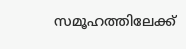സമൂഹത്തിലേക്ക്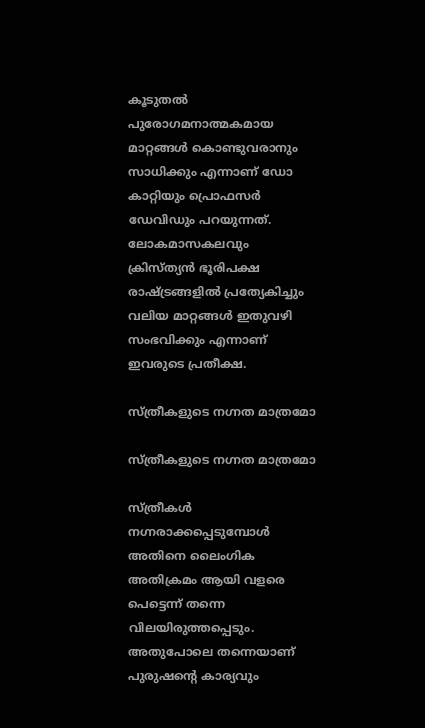കൂടുതല്‍ പുരോഗമനാത്മകമായ മാറ്റങ്ങള്‍ കൊണ്ടുവരാനും സാധിക്കും എന്നാണ് ഡോ കാറ്റിയും പ്രൊഫസര്‍ ഡേവിഡും പറയുന്നത്. ലോകമാസകലവും ക്രിസ്ത്യന്‍ ഭൂരിപക്ഷ രാഷ്ട്രങ്ങളില്‍ പ്രത്യേകിച്ചും വലിയ മാറ്റങ്ങള്‍ ഇതുവഴി സംഭവിക്കും എന്നാണ് ഇവരുടെ പ്രതീക്ഷ.

സ്ത്രീകളുടെ നഗ്നത മാത്രമോ

സ്ത്രീകളുടെ നഗ്നത മാത്രമോ

സ്ത്രീകള്‍ നഗ്നരാക്കപ്പെടുമ്പോള്‍ അതിനെ ലൈംഗിക അതിക്രമം ആയി വളരെ പെട്ടെന്ന് തന്നെ വിലയിരുത്തപ്പെടും. അതുപോലെ തന്നെയാണ് പുരുഷന്റെ കാര്യവും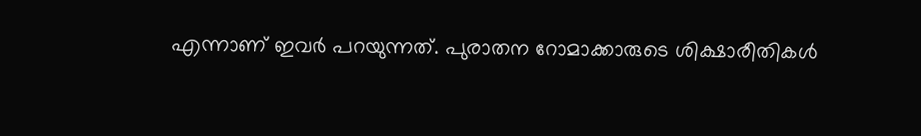എന്നാണ് ഇവര്‍ പറയുന്നത്. പുരാതന റോമാക്കാരുടെ ശിക്ഷാരീതികള്‍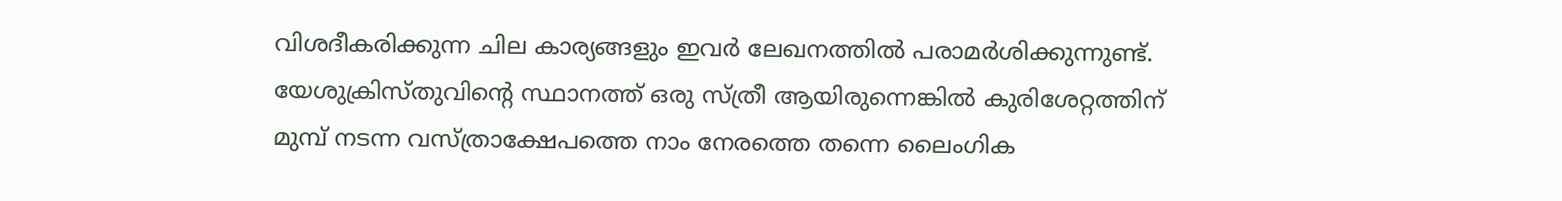വിശദീകരിക്കുന്ന ചില കാര്യങ്ങളും ഇവര്‍ ലേഖനത്തില്‍ പരാമര്‍ശിക്കുന്നുണ്ട്. യേശുക്രിസ്തുവിന്റെ സ്ഥാനത്ത് ഒരു സ്ത്രീ ആയിരുന്നെങ്കില്‍ കുരിശേറ്റത്തിന് മുമ്പ് നടന്ന വസ്ത്രാക്ഷേപത്തെ നാം നേരത്തെ തന്നെ ലൈംഗിക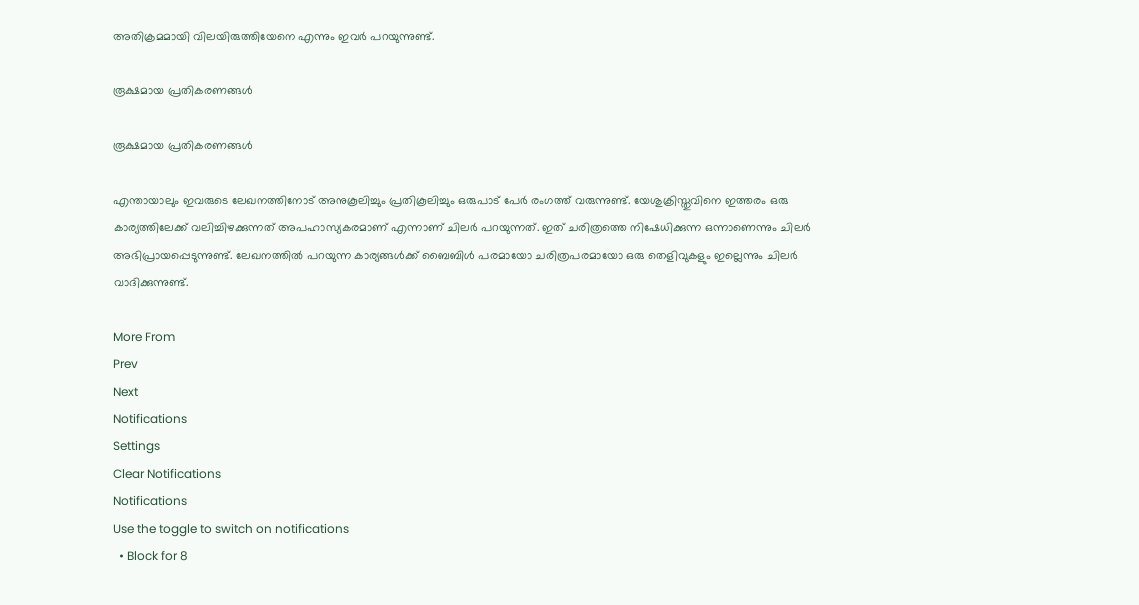അതിക്രമമായി വിലയിരുത്തിയേനെ എന്നും ഇവര്‍ പറയുന്നുണ്ട്.

രൂക്ഷമായ പ്രതികരണങ്ങള്‍

രൂക്ഷമായ പ്രതികരണങ്ങള്‍

എന്തായാലും ഇവരുടെ ലേഖനത്തിനോട് അനുകൂലിച്ചും പ്രതികൂലിച്ചും ഒരുപാട് പേര്‍ രംഗത്ത് വരുന്നുണ്ട്. യേശുക്രിസ്തുവിനെ ഇത്തരം ഒരു കാര്യത്തിലേക്ക് വലിച്ചിഴക്കുന്നത് അപഹാസ്യകരമാണ് എന്നാണ് ചിലര്‍ പറയുന്നത്. ഇത് ചരിത്രത്തെ നിഷേധിക്കുന്ന ഒന്നാണെന്നും ചിലര്‍ അഭിപ്രായപ്പെടുന്നുണ്ട്. ലേഖനത്തില്‍ പറയുന്ന കാര്യങ്ങള്‍ക്ക് ബൈബിള്‍ പരമായോ ചരിത്രപരമായോ ഒരു തെളിവുകളും ഇല്ലെന്നും ചിലര്‍ വാദിക്കുന്നുണ്ട്.

More From
Prev
Next
Notifications
Settings
Clear Notifications
Notifications
Use the toggle to switch on notifications
  • Block for 8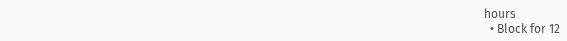hours
  • Block for 12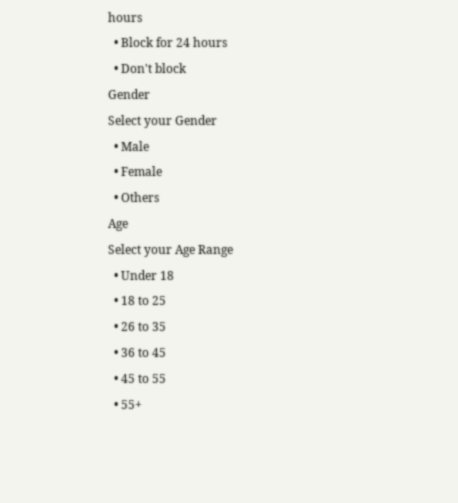hours
  • Block for 24 hours
  • Don't block
Gender
Select your Gender
  • Male
  • Female
  • Others
Age
Select your Age Range
  • Under 18
  • 18 to 25
  • 26 to 35
  • 36 to 45
  • 45 to 55
  • 55+